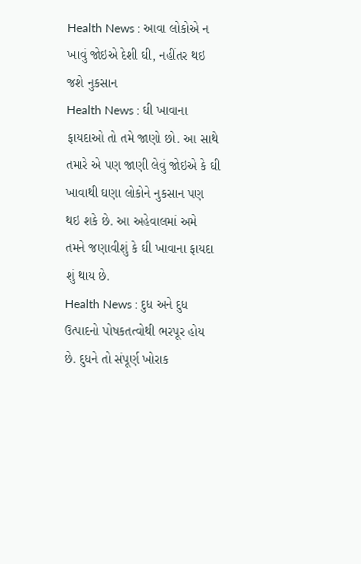Health News : આવા લોકોએ ન ખાવું જોઇએ દેશી ઘી, નહીંતર થઇ જશે નુકસાન
Health News : ઘી ખાવાના ફાયદાઓ તો તમે જાણો છો. આ સાથે તમારે એ પણ જાણી લેવું જોઇએ કે ઘી ખાવાથી ઘણા લોકોને નુકસાન પણ થઇ શકે છે. આ અહેવાલમાં અમે તમને જણાવીશું કે ઘી ખાવાના ફાયદા શું થાય છે.
Health News : દુધ અને દુધ ઉત્પાદનો પોષકતત્વોથી ભરપૂર હોય છે. દુધને તો સંપૂર્ણ ખોરાક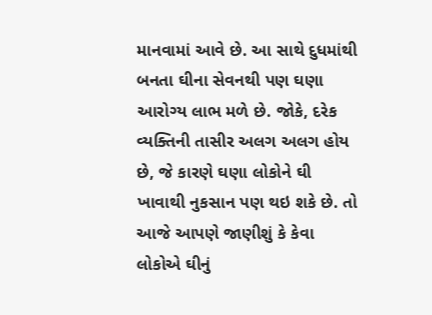માનવામાં આવે છે. આ સાથે દુધમાંથી બનતા ઘીના સેવનથી પણ ઘણા આરોગ્ય લાભ મળે છે. જોકે, દરેક વ્યક્તિની તાસીર અલગ અલગ હોય છે, જે કારણે ઘણા લોકોને ઘી ખાવાથી નુકસાન પણ થઇ શકે છે. તો આજે આપણે જાણીશું કે કેવા લોકોએ ઘીનું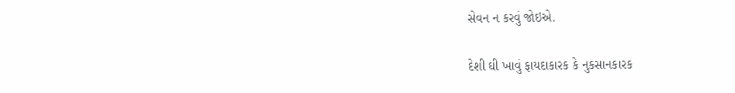સેવન ન કરવું જોઇએ.

દેશી ઘી ખાવું ફાયદાકારક કે નુકસાનકારક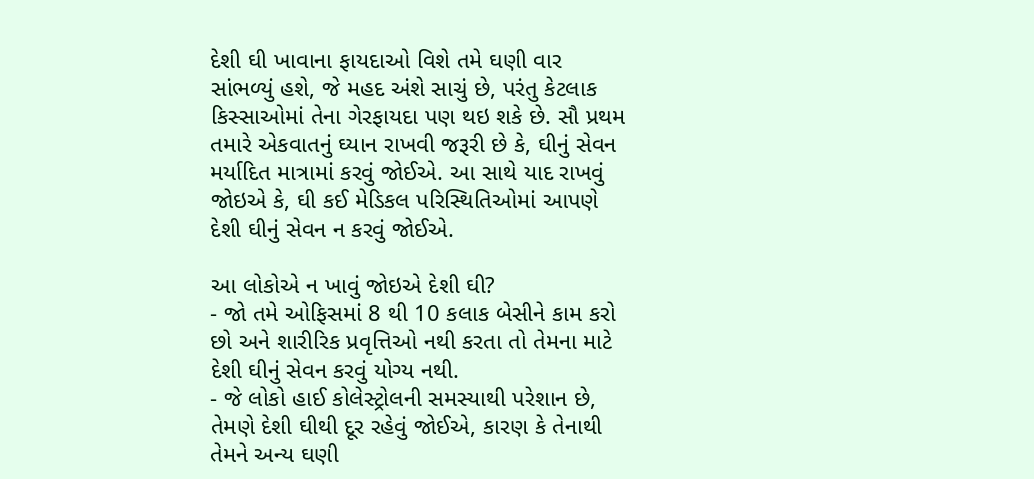દેશી ઘી ખાવાના ફાયદાઓ વિશે તમે ઘણી વાર સાંભળ્યું હશે, જે મહદ અંશે સાચું છે, પરંતુ કેટલાક કિસ્સાઓમાં તેના ગેરફાયદા પણ થઇ શકે છે. સૌ પ્રથમ તમારે એકવાતનું ઘ્યાન રાખવી જરૂરી છે કે, ઘીનું સેવન મર્યાદિત માત્રામાં કરવું જોઈએ. આ સાથે યાદ રાખવું જોઇએ કે, ઘી કઈ મેડિકલ પરિસ્થિતિઓમાં આપણે દેશી ઘીનું સેવન ન કરવું જોઈએ.

આ લોકોએ ન ખાવું જોઇએ દેશી ઘી?
- જો તમે ઓફિસમાં 8 થી 10 કલાક બેસીને કામ કરો છો અને શારીરિક પ્રવૃત્તિઓ નથી કરતા તો તેમના માટે દેશી ઘીનું સેવન કરવું યોગ્ય નથી.
- જે લોકો હાઈ કોલેસ્ટ્રોલની સમસ્યાથી પરેશાન છે, તેમણે દેશી ઘીથી દૂર રહેવું જોઈએ, કારણ કે તેનાથી તેમને અન્ય ઘણી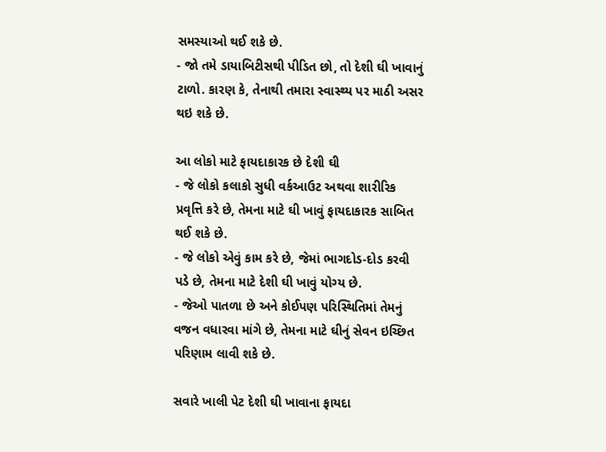સમસ્યાઓ થઈ શકે છે.
- જો તમે ડાયાબિટીસથી પીડિત છો, તો દેશી ઘી ખાવાનું ટાળો. કારણ કે, તેનાથી તમારા સ્વાસ્થ્ય પર માઠી અસર થઇ શકે છે.

આ લોકો માટે ફાયદાકારક છે દેશી ઘી
- જે લોકો કલાકો સુધી વર્કઆઉટ અથવા શારીરિક પ્રવૃત્તિ કરે છે, તેમના માટે ઘી ખાવું ફાયદાકારક સાબિત થઈ શકે છે.
- જે લોકો એવું કામ કરે છે, જેમાં ભાગદોડ-દોડ કરવી પડે છે, તેમના માટે દેશી ઘી ખાવું યોગ્ય છે.
- જેઓ પાતળા છે અને કોઈપણ પરિસ્થિતિમાં તેમનું વજન વધારવા માંગે છે, તેમના માટે ઘીનું સેવન ઇચ્છિત પરિણામ લાવી શકે છે.

સવારે ખાલી પેટ દેશી ઘી ખાવાના ફાયદા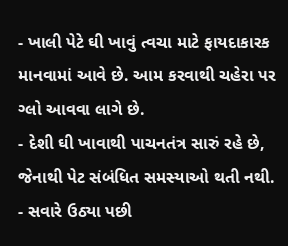- ખાલી પેટે ઘી ખાવું ત્વચા માટે ફાયદાકારક માનવામાં આવે છે. આમ કરવાથી ચહેરા પર ગ્લો આવવા લાગે છે.
- દેશી ઘી ખાવાથી પાચનતંત્ર સારું રહે છે, જેનાથી પેટ સંબંધિત સમસ્યાઓ થતી નથી.
- સવારે ઉઠ્યા પછી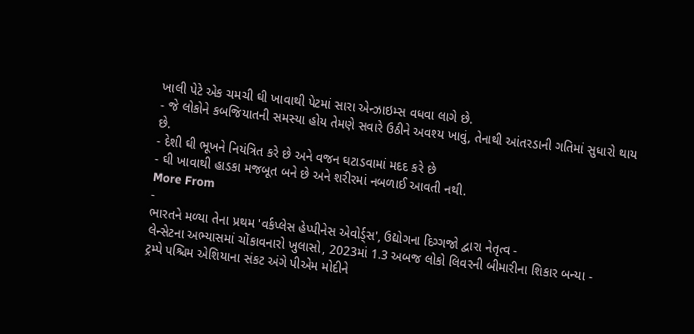ખાલી પેટે એક ચમચી ઘી ખાવાથી પેટમાં સારા એન્ઝાઇમ્સ વધવા લાગે છે.
- જે લોકોને કબજિયાતની સમસ્યા હોય તેમણે સવારે ઉઠીને અવશ્ય ખાવું, તેનાથી આંતરડાની ગતિમાં સુધારો થાય છે.
- દેશી ઘી ભૂખને નિયંત્રિત કરે છે અને વજન ઘટાડવામાં મદદ કરે છે
- ઘી ખાવાથી હાડકા મજબૂત બને છે અને શરીરમાં નબળાઈ આવતી નથી.
More From
-
ભારતને મળ્યા તેના પ્રથમ 'વર્કપ્લેસ હેપ્પીનેસ એવોર્ડ્સ', ઉદ્યોગના દિગ્ગજો દ્વારા નેતૃત્વ -
લેન્સેટના અભ્યાસમાં ચોંકાવનારો ખુલાસો, 2023માં 1.3 અબજ લોકો લિવરની બીમારીના શિકાર બન્યા -
ટ્રમ્પે પશ્ચિમ એશિયાના સંકટ અંગે પીએમ મોદીને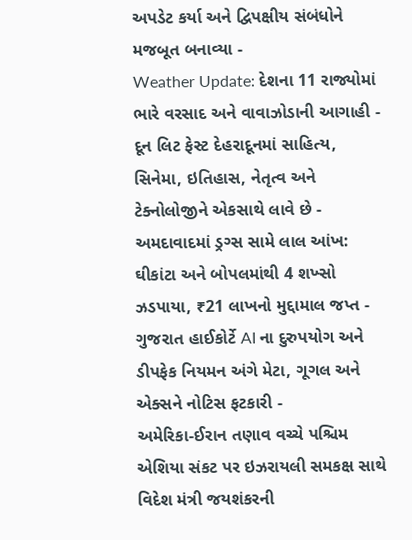અપડેટ કર્યા અને દ્વિપક્ષીય સંબંધોને મજબૂત બનાવ્યા -
Weather Update: દેશના 11 રાજ્યોમાં ભારે વરસાદ અને વાવાઝોડાની આગાહી -
દૂન લિટ ફેસ્ટ દેહરાદૂનમાં સાહિત્ય, સિનેમા, ઇતિહાસ, નેતૃત્વ અને ટેક્નોલોજીને એકસાથે લાવે છે -
અમદાવાદમાં ડ્રગ્સ સામે લાલ આંખ: ઘીકાંટા અને બોપલમાંથી 4 શખ્સો ઝડપાયા, ₹21 લાખનો મુદ્દામાલ જપ્ત -
ગુજરાત હાઈકોર્ટે AI ના દુરુપયોગ અને ડીપફેક નિયમન અંગે મેટા, ગૂગલ અને એક્સને નોટિસ ફટકારી -
અમેરિકા-ઈરાન તણાવ વચ્ચે પશ્ચિમ એશિયા સંકટ પર ઇઝરાયલી સમકક્ષ સાથે વિદેશ મંત્રી જયશંકરની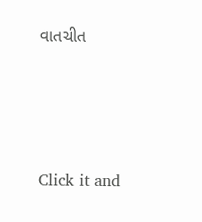વાતચીત





Click it and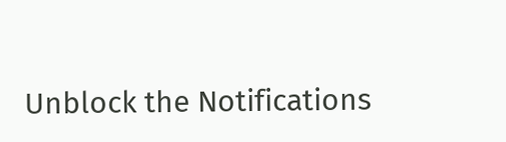Unblock the Notifications